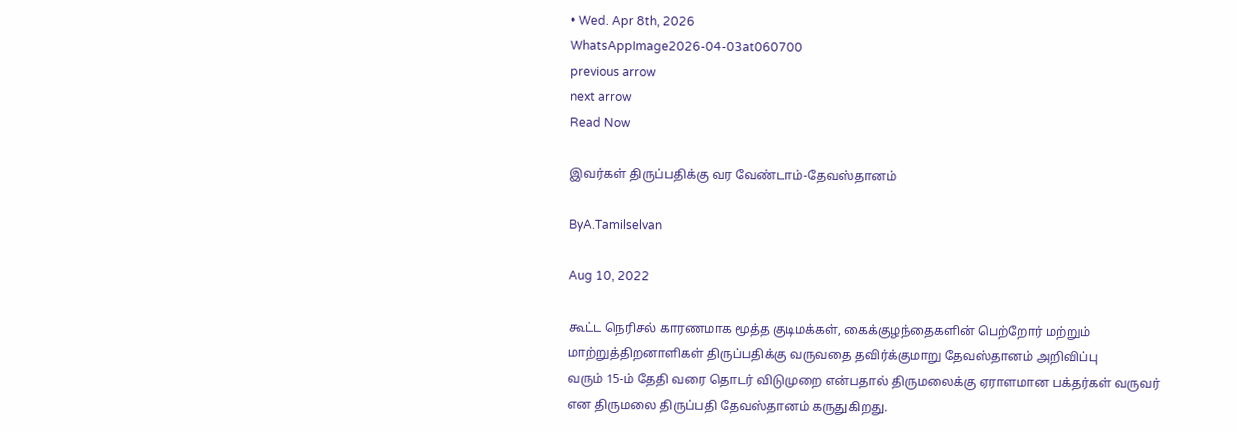• Wed. Apr 8th, 2026
WhatsAppImage2026-04-03at060700
previous arrow
next arrow
Read Now

இவர்கள் திருப்பதிக்கு வர வேண்டாம்-தேவஸ்தானம்

ByA.Tamilselvan

Aug 10, 2022

கூட்ட நெரிசல் காரணமாக மூத்த குடிமக்கள், கைக்குழந்தைகளின் பெற்றோர் மற்றும் மாற்றுத்திறனாளிகள் திருப்பதிக்கு வருவதை தவிர்க்குமாறு தேவஸ்தானம் அறிவிப்பு
வரும் 15-ம் தேதி வரை தொடர் விடுமுறை என்பதால் திருமலைக்கு ஏராளமான பக்தர்கள் வருவர் என திருமலை திருப்பதி தேவஸ்தானம் கருதுகிறது.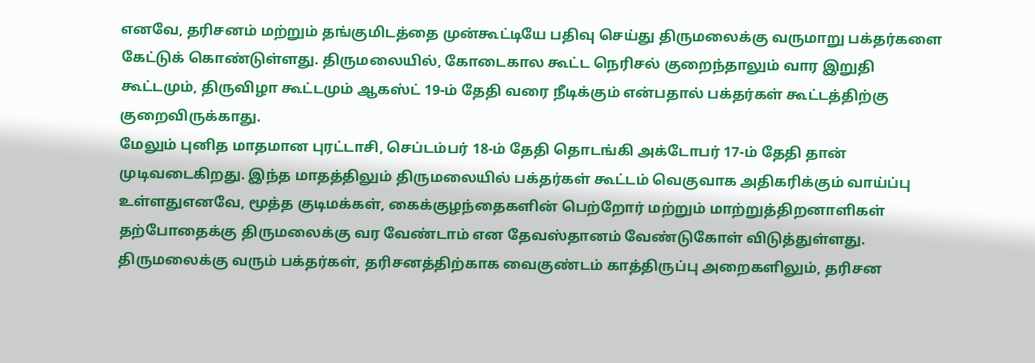எனவே, தரிசனம் மற்றும் தங்குமிடத்தை முன்கூட்டியே பதிவு செய்து திருமலைக்கு வருமாறு பக்தர்களை கேட்டுக் கொண்டுள்ளது. திருமலையில், கோடைகால கூட்ட நெரிசல் குறைந்தாலும் வார இறுதி கூட்டமும், திருவிழா கூட்டமும் ஆகஸ்ட் 19-ம் தேதி வரை நீடிக்கும் என்பதால் பக்தர்கள் கூட்டத்திற்கு குறைவிருக்காது.
மேலும் புனித மாதமான புரட்டாசி, செப்டம்பர் 18-ம் தேதி தொடங்கி அக்டோபர் 17-ம் தேதி தான் முடிவடைகிறது. இந்த மாதத்திலும் திருமலையில் பக்தர்கள் கூட்டம் வெகுவாக அதிகரிக்கும் வாய்ப்பு உள்ளதுஎனவே, மூத்த குடிமக்கள், கைக்குழந்தைகளின் பெற்றோர் மற்றும் மாற்றுத்திறனாளிகள் தற்போதைக்கு திருமலைக்கு வர வேண்டாம் என தேவஸ்தானம் வேண்டுகோள் விடுத்துள்ளது.
திருமலைக்கு வரும் பக்தர்கள், தரிசனத்திற்காக வைகுண்டம் காத்திருப்பு அறைகளிலும், தரிசன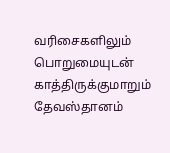வரிசைகளிலும் பொறுமையுடன் காத்திருக்குமாறும் தேவஸ்தானம்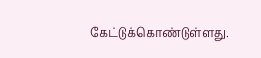கேட்டுக்கொண்டுள்ளது.